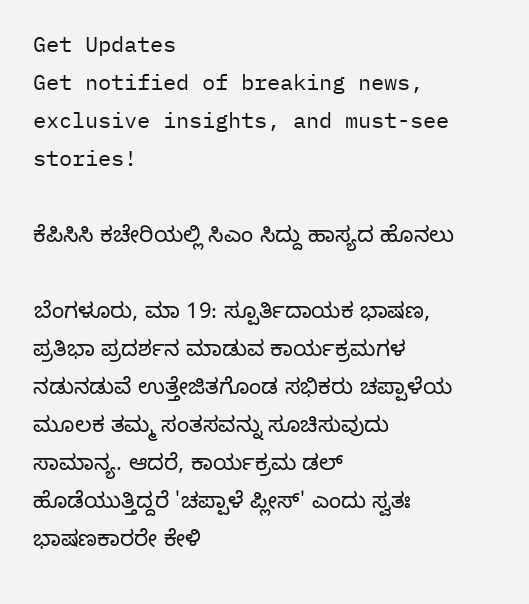Get Updates
Get notified of breaking news, exclusive insights, and must-see stories!

ಕೆಪಿಸಿಸಿ ಕಚೇರಿಯಲ್ಲಿ ಸಿಎಂ ಸಿದ್ದು ಹಾಸ್ಯದ ಹೊನಲು

ಬೆಂಗಳೂರು, ಮಾ 19: ಸ್ಪೂರ್ತಿದಾಯಕ ಭಾಷಣ, ಪ್ರತಿಭಾ ಪ್ರದರ್ಶನ ಮಾಡುವ ಕಾರ್ಯಕ್ರಮಗಳ ನಡುನಡುವೆ ಉತ್ತೇಜಿತಗೊಂಡ ಸಭಿಕರು ಚಪ್ಪಾಳೆಯ ಮೂಲಕ ತಮ್ಮ ಸಂತಸವನ್ನು ಸೂಚಿಸುವುದು ಸಾಮಾನ್ಯ. ಆದರೆ, ಕಾರ್ಯಕ್ರಮ ಡಲ್ ಹೊಡೆಯುತ್ತಿದ್ದರೆ 'ಚಪ್ಪಾಳೆ ಪ್ಲೀಸ್' ಎಂದು ಸ್ವತಃ ಭಾಷಣಕಾರರೇ ಕೇಳಿ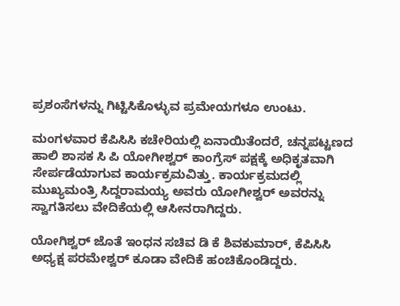ಪ್ರಶಂಸೆಗಳನ್ನು ಗಿಟ್ಟಿಸಿಕೊಳ್ಳುವ ಪ್ರಮೇಯಗಳೂ ಉಂಟು.

ಮಂಗಳವಾರ ಕೆಪಿಸಿಸಿ ಕಚೇರಿಯಲ್ಲಿ ಏನಾಯಿತೆಂದರೆ, ಚನ್ನಪಟ್ಟಣದ ಹಾಲಿ ಶಾಸಕ ಸಿ ಪಿ ಯೋಗೀಶ್ವರ್ ಕಾಂಗ್ರೆಸ್ ಪಕ್ಷಕ್ಕೆ ಅಧಿಕೃತವಾಗಿ ಸೇರ್ಪಡೆಯಾಗುವ ಕಾರ್ಯಕ್ರಮವಿತ್ತು. ಕಾರ್ಯಕ್ರಮದಲ್ಲಿ ಮುಖ್ಯಮಂತ್ರಿ ಸಿದ್ದರಾಮಯ್ಯ ಅವರು ಯೋಗೀಶ್ವರ್ ಅವರನ್ನು ಸ್ವಾಗತಿಸಲು ವೇದಿಕೆಯಲ್ಲಿ ಆಸೀನರಾಗಿದ್ದರು.

ಯೋಗಿಶ್ವರ್ ಜೊತೆ ಇಂಧನ ಸಚಿವ ಡಿ ಕೆ ಶಿವಕುಮಾರ್, ಕೆಪಿಸಿಸಿ ಅಧ್ಯಕ್ಷ ಪರಮೇಶ್ವರ್ ಕೂಡಾ ವೇದಿಕೆ ಹಂಚಿಕೊಂಡಿದ್ದರು.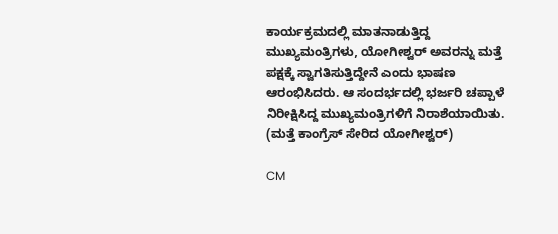ಕಾರ್ಯಕ್ರಮದಲ್ಲಿ ಮಾತನಾಡುತ್ತಿದ್ದ ಮುಖ್ಯಮಂತ್ರಿಗಳು, ಯೋಗೀಶ್ವರ್ ಅವರನ್ನು ಮತ್ತೆ ಪಕ್ಷಕ್ಕೆ ಸ್ವಾಗತಿಸುತ್ತಿದ್ದೇನೆ ಎಂದು ಭಾಷಣ ಆರಂಭಿಸಿದರು. ಆ ಸಂದರ್ಭದಲ್ಲಿ ಭರ್ಜರಿ ಚಪ್ಪಾಳೆ ನಿರೀಕ್ಷಿಸಿದ್ದ ಮುಖ್ಯಮಂತ್ರಿಗಳಿಗೆ ನಿರಾಶೆಯಾಯಿತು. (ಮತ್ತೆ ಕಾಂಗ್ರೆಸ್ ಸೇರಿದ ಯೋಗೀಶ್ವರ್)

CM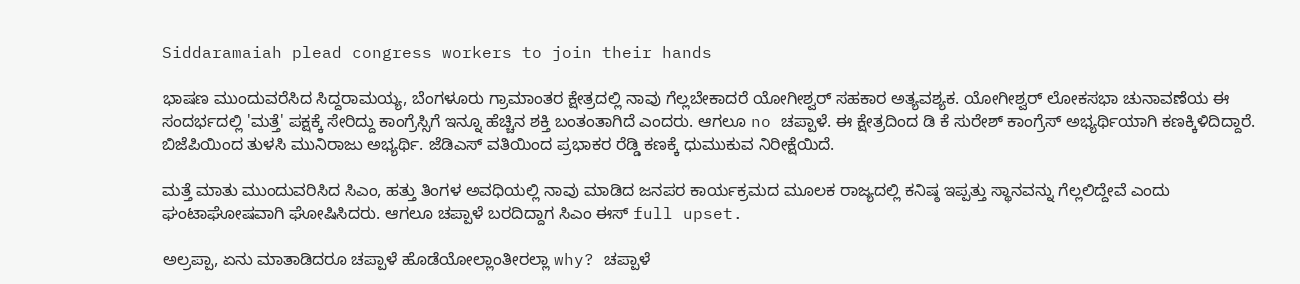Siddaramaiah plead congress workers to join their hands

ಭಾಷಣ ಮುಂದುವರೆಸಿದ ಸಿದ್ದರಾಮಯ್ಯ, ಬೆಂಗಳೂರು ಗ್ರಾಮಾಂತರ ಕ್ಷೇತ್ರದಲ್ಲಿ ನಾವು ಗೆಲ್ಲಬೇಕಾದರೆ ಯೋಗೀಶ್ವರ್ ಸಹಕಾರ ಅತ್ಯವಶ್ಯಕ. ಯೋಗೀಶ್ವರ್ ಲೋಕಸಭಾ ಚುನಾವಣೆಯ ಈ ಸಂದರ್ಭದಲ್ಲಿ 'ಮತ್ತೆ' ಪಕ್ಷಕ್ಕೆ ಸೇರಿದ್ದು ಕಾಂಗ್ರೆಸ್ಸಿಗೆ ಇನ್ನೂ ಹೆಚ್ಚಿನ ಶಕ್ತಿ ಬಂತಂತಾಗಿದೆ ಎಂದರು. ಆಗಲೂ no ಚಪ್ಪಾಳೆ. ಈ ಕ್ಷೇತ್ರದಿಂದ ಡಿ ಕೆ ಸುರೇಶ್ ಕಾಂಗ್ರೆಸ್ ಅಭ್ಯರ್ಥಿಯಾಗಿ ಕಣಕ್ಕಿಳಿದಿದ್ದಾರೆ. ಬಿಜೆಪಿಯಿಂದ ತುಳಸಿ ಮುನಿರಾಜು ಅಭ್ಯರ್ಥಿ. ಜೆಡಿಎಸ್ ವತಿಯಿಂದ ಪ್ರಭಾಕರ ರೆಡ್ಡಿ ಕಣಕ್ಕೆ ಧುಮುಕುವ ನಿರೀಕ್ಷೆಯಿದೆ.

ಮತ್ತೆ ಮಾತು ಮುಂದುವರಿಸಿದ ಸಿಎಂ, ಹತ್ತು ತಿಂಗಳ ಅವಧಿಯಲ್ಲಿ ನಾವು ಮಾಡಿದ ಜನಪರ ಕಾರ್ಯಕ್ರಮದ ಮೂಲಕ ರಾಜ್ಯದಲ್ಲಿ ಕನಿಷ್ಠ ಇಪ್ಪತ್ತು ಸ್ಥಾನವನ್ನು ಗೆಲ್ಲಲಿದ್ದೇವೆ ಎಂದು ಘಂಟಾಘೋಷವಾಗಿ ಘೋಷಿಸಿದರು. ಆಗಲೂ ಚಪ್ಪಾಳೆ ಬರದಿದ್ದಾಗ ಸಿಎಂ ಈಸ್ full upset.

ಅಲ್ರಪ್ಪಾ, ಏನು ಮಾತಾಡಿದರೂ ಚಪ್ಪಾಳೆ ಹೊಡೆಯೋಲ್ಲಾಂತೀರಲ್ಲಾ why? ಚಪ್ಪಾಳೆ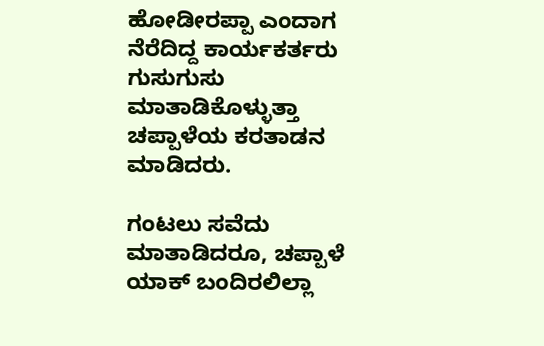ಹೋಡೀರಪ್ಪಾ ಎಂದಾಗ ನೆರೆದಿದ್ದ ಕಾರ್ಯಕರ್ತರು ಗುಸುಗುಸು ಮಾತಾಡಿಕೊಳ್ಳುತ್ತಾ ಚಪ್ಪಾಳೆಯ ಕರತಾಡನ ಮಾಡಿದರು.

ಗಂಟಲು ಸವೆದು ಮಾತಾಡಿದರೂ, ಚಪ್ಪಾಳೆ ಯಾಕ್ ಬಂದಿರಲಿಲ್ಲಾ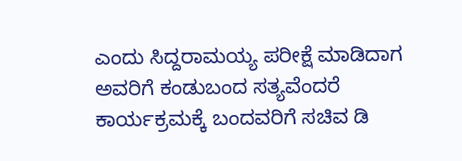ಎಂದು ಸಿದ್ದರಾಮಯ್ಯ ಪರೀಕ್ಷೆ ಮಾಡಿದಾಗ ಅವರಿಗೆ ಕಂಡುಬಂದ ಸತ್ಯವೆಂದರೆ ಕಾರ್ಯಕ್ರಮಕ್ಕೆ ಬಂದವರಿಗೆ ಸಚಿವ ಡಿ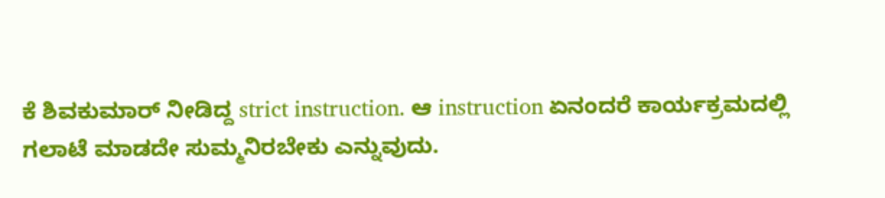ಕೆ ಶಿವಕುಮಾರ್ ನೀಡಿದ್ದ strict instruction. ಆ instruction ಏನಂದರೆ ಕಾರ್ಯಕ್ರಮದಲ್ಲಿ ಗಲಾಟೆ ಮಾಡದೇ ಸುಮ್ಮನಿರಬೇಕು ಎನ್ನುವುದು.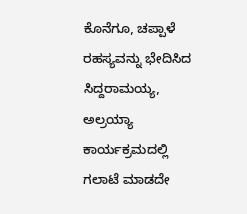ಕೊನೆಗೂ, ಚಪ್ಪಾಳೆ ರಹಸ್ಯವನ್ನು ಭೇದಿಸಿದ ಸಿದ್ದರಾಮಯ್ಯ, ಅಲ್ರಯ್ಯಾ ಕಾರ್ಯಕ್ರಮದಲ್ಲಿ ಗಲಾಟೆ ಮಾಡದೇ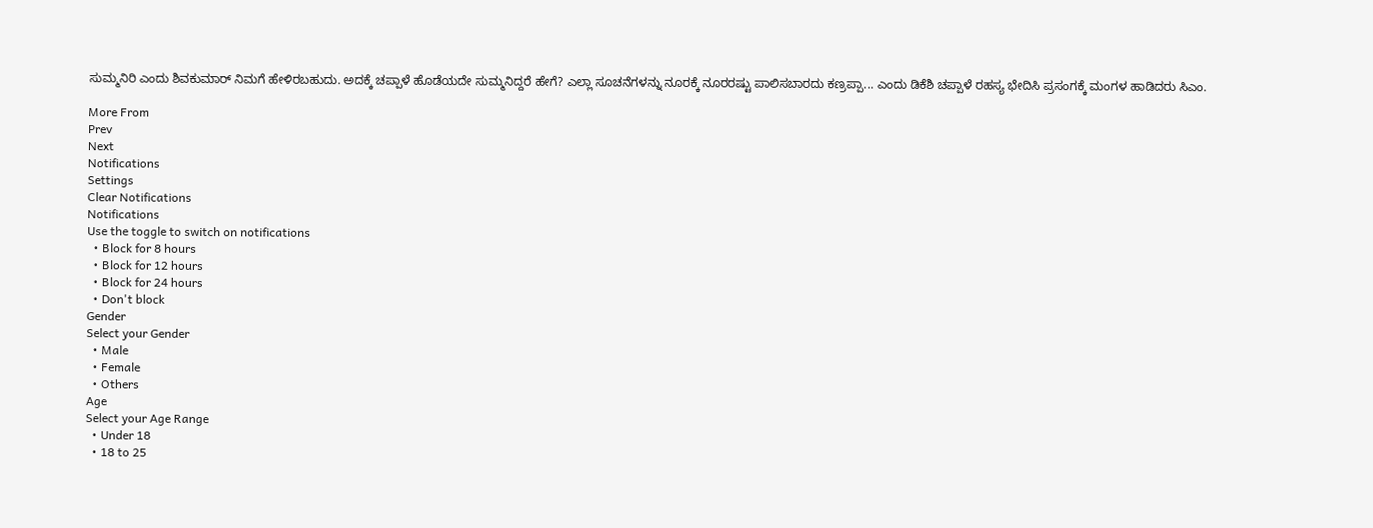ಸುಮ್ಮನಿರಿ ಎಂದು ಶಿವಕುಮಾರ್ ನಿಮಗೆ ಹೇಳಿರಬಹುದು. ಅದಕ್ಕೆ ಚಪ್ಪಾಳೆ ಹೊಡೆಯದೇ ಸುಮ್ಮನಿದ್ದರೆ ಹೇಗೆ? ಎಲ್ಲಾ ಸೂಚನೆಗಳನ್ನು ನೂರಕ್ಕೆ ನೂರರಷ್ಟು ಪಾಲಿಸಬಾರದು ಕಣ್ರಪ್ಪಾ... ಎಂದು ಡಿಕೆಶಿ ಚಪ್ಪಾಳೆ ರಹಸ್ಯ ಭೇದಿಸಿ ಪ್ರಸಂಗಕ್ಕೆ ಮಂಗಳ ಹಾಡಿದರು ಸಿಎಂ.

More From
Prev
Next
Notifications
Settings
Clear Notifications
Notifications
Use the toggle to switch on notifications
  • Block for 8 hours
  • Block for 12 hours
  • Block for 24 hours
  • Don't block
Gender
Select your Gender
  • Male
  • Female
  • Others
Age
Select your Age Range
  • Under 18
  • 18 to 25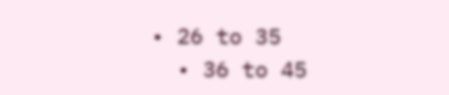• 26 to 35
  • 36 to 45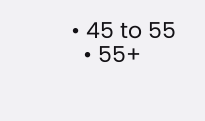• 45 to 55
  • 55+